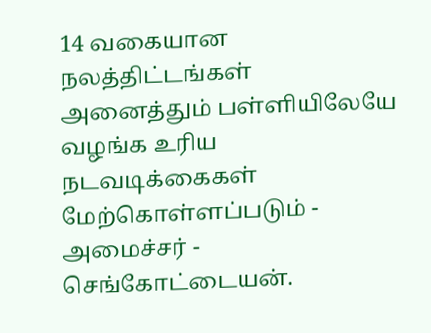14 வகையான நலத்திட்டங்கள் அனைத்தும் பள்ளியிலேயே வழங்க உரிய நடவடிக்கைகள் மேற்கொள்ளப்படும் - அமைச்சர் - செங்கோட்டையன்.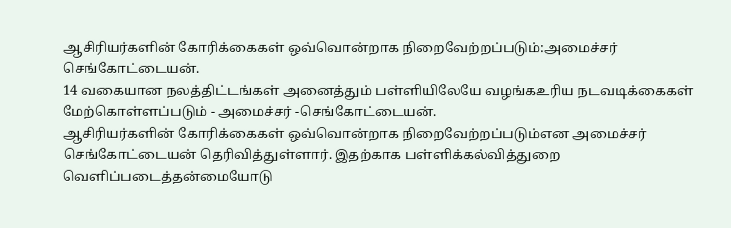ஆசிரியர்களின் கோரிக்கைகள் ஒவ்வொன்றாக நிறைவேற்றப்படும்:அமைச்சர் செங்கோட்டையன்.
14 வகையான நலத்திட்டங்கள் அனைத்தும் பள்ளியிலேயே வழங்கஉரிய நடவடிக்கைகள் மேற்கொள்ளப்படும் - அமைச்சர் -செங்கோட்டையன்.
ஆசிரியர்களின் கோரிக்கைகள் ஒவ்வொன்றாக நிறைவேற்றப்படும்என அமைச்சர் செங்கோட்டையன் தெரிவித்துள்ளார். இதற்காக பள்ளிக்கல்வித்துறை
வெளிப்படைத்தன்மையோடு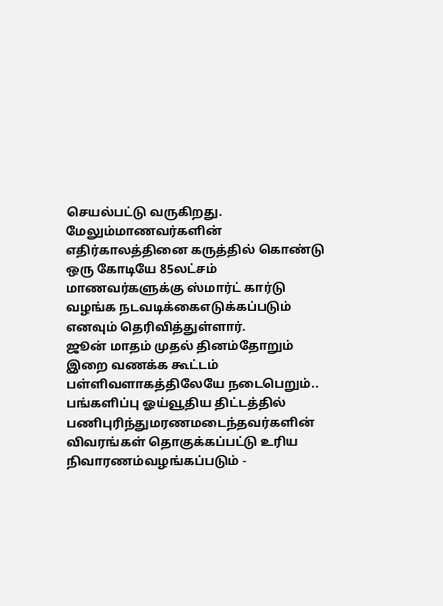செயல்பட்டு வருகிறது. மேலும்மாணவர்களின் எதிர்காலத்தினை கருத்தில் கொண்டு ஒரு கோடியே 85லட்சம் மாணவர்களுக்கு ஸ்மார்ட் கார்டு வழங்க நடவடிக்கைஎடுக்கப்படும் எனவும் தெரிவித்துள்ளார்.
ஜூன் மாதம் முதல் தினம்தோறும் இறை வணக்க கூட்டம் பள்ளிவளாகத்திலேயே நடைபெறும்..
பங்களிப்பு ஓய்வூதிய திட்டத்தில் பணிபுரிந்துமரணமடைந்தவர்களின் விவரங்கள் தொகுக்கப்பட்டு உரிய நிவாரணம்வழங்கப்படும் -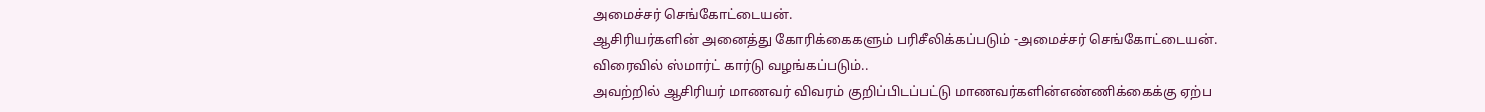அமைச்சர் செங்கோட்டையன்.
ஆசிரியர்களின் அனைத்து கோரிக்கைகளும் பரிசீலிக்கப்படும் -அமைச்சர் செங்கோட்டையன்.
விரைவில் ஸ்மார்ட் கார்டு வழங்கப்படும்..
அவற்றில் ஆசிரியர் மாணவர் விவரம் குறிப்பிடப்பட்டு மாணவர்களின்எண்ணிக்கைக்கு ஏற்ப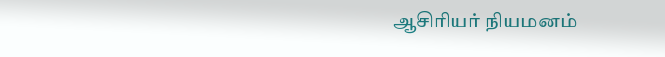ஆசிரியர் நியமனம்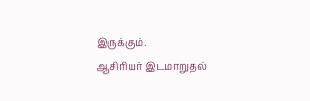இருக்கும்.
ஆசிரியர் இடமாறுதல்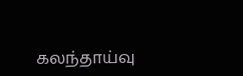கலந்தாய்வு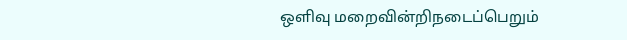ஒளிவு மறைவின்றிநடைப்பெறும்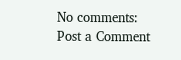No comments:
Post a Comment